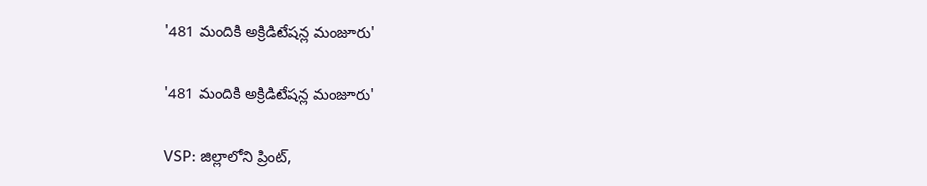'481 మందికి అక్రిడిటేషన్ల మంజూరు'

'481 మందికి అక్రిడిటేషన్ల మంజూరు'

VSP: జిల్లాలోని ప్రింట్,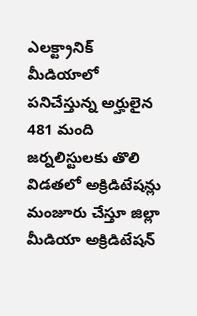ఎలక్ట్రానిక్ మీడియాలో పనిచేస్తున్న అర్హులైన 481 మంది జర్నలిస్టులకు తొలి విడతలో అక్రిడిటేషన్లు మంజూరు చేస్తూ జిల్లా మీడియా అక్రిడిటేషన్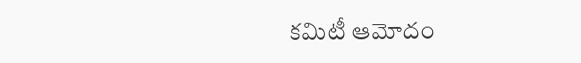కమిటీ ఆమోదం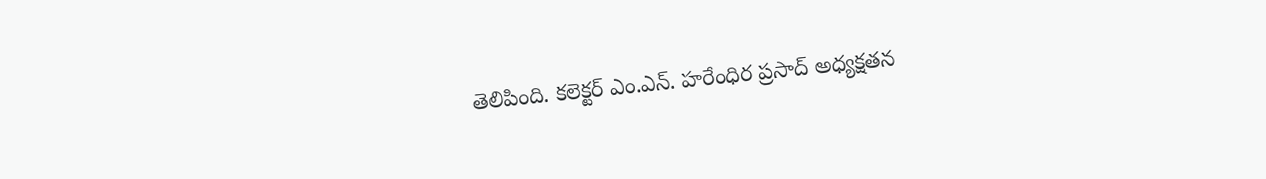తెలిపింది. కలెక్టర్ ఎం.ఎన్. హరేంధిర ప్రసాద్ అధ్యక్షతన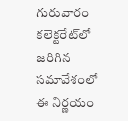గురువారం కలెక్టరేట్‌లో జరిగిన సమావేశంలో ఈ నిర్ణయం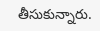తీసుకున్నారు.